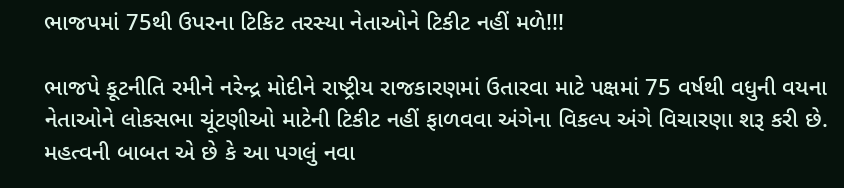ભાજપમાં 75થી ઉપરના ટિકિટ તરસ્યા નેતાઓને ટિકીટ નહીં મળે!!!

ભાજપે કૂટનીતિ રમીને નરેન્દ્ર મોદીને રાષ્ટ્રીય રાજકારણમાં ઉતારવા માટે પક્ષમાં 75 વર્ષથી વધુની વયના નેતાઓને લોકસભા ચૂંટણીઓ માટેની ટિકીટ નહીં ફાળવવા અંગેના વિકલ્પ અંગે વિચારણા શરૂ કરી છે.
મહત્વની બાબત એ છે કે આ પગલું નવા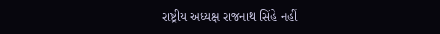રાષ્ટ્રીય અધ્યક્ષ રાજનાથ સિંહે નહીં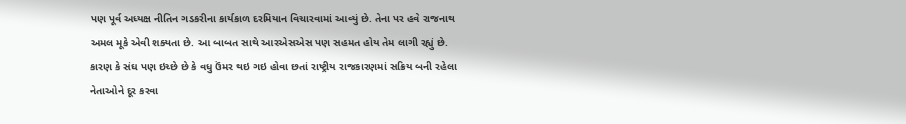પણ પૂર્વ અધ્યક્ષ નીતિન ગડકરીના કાર્યકાળ દરમિયાન વિચારવામાં આવ્યું છે. તેના પર હવે રાજનાથ અમલ મૂકે એવી શક્યતા છે. આ બાબત સાથે આરએસએસ પણ સહમત હોય તેમ લાગી રહ્યું છે. કારણ કે સંઘ પણ ઇચ્છે છે કે વધુ ઉંમર થઇ ગઇ હોવા છતાં રાષ્ટ્રીય રાજકારણમાં સક્રિય બની રહેલા નેતાઓને દૂર કરવા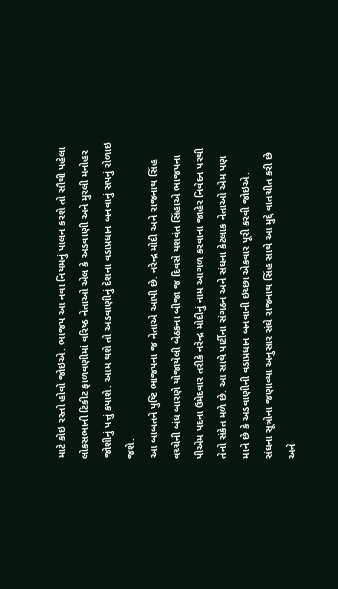માટે કોઇ રસ્તો હોવો જોઇએ. ભાજપ આ નવા નિયમનું પાલન કરશે તો સૌથી પહેલા લોકસભાની ટિકીટ ફાળવણીમાં વરિષ્ઠ નેતાઓ એલ કે અડવાણી અને મુરલી મનોહર જોશીનું પત્તું કપાશે. આમ થશે તો અડવાણીનું દેશના વડાપ્રધાન બનવાનું સપનું રોળાઇ જશે.
આ બાબતને પુષ્ટિ ભાજપના જ નેતાએ આપી છે. નરેન્દ્ર મોદી અને રાજનાથ સિંહ વચ્ચેની બંધ બારણે યોજાયેલી બેઠકના બીજા જ દિવસે યશવંત સિંહાએ ભાજપના પીએમ પદના ઉમેદવાર તરીકે નરેન્દ્ર મોદીનું નામ આગળ કરવાના જાહેર નિવેદન પરથી તેનો સંકેત મળે છે. આ સાથે પાર્ટીના સંગઠન અને સંઘના કેટલાક નેતાઓ એમ પણ માને છે કે અડવાણીની વડાપ્રધાન બનવાની ઇચ્છા એકવાર પૂરી કરવી જોઇએ.
સંઘના સૂત્રોના જણાવ્યા અનુસાર સંઘે રાજનાથ સિંહ સાથે આ મુદ્દે વાતચીત કરી છે અને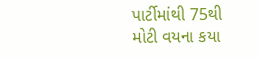પાર્ટીમાંથી 75થી મોટી વયના કયા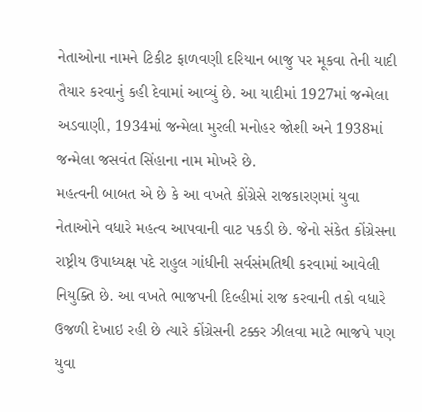નેતાઓના નામને ટિકીટ ફાળવણી દરિયાન બાજુ પર મૂકવા તેની યાદી તૈયાર કરવાનું કહી દેવામાં આવ્યું છે. આ યાદીમાં 1927માં જન્મેલા અડવાણી, 1934માં જન્મેલા મુરલી મનોહર જોશી અને 1938માં જન્મેલા જસવંત સિંહાના નામ મોખરે છે.
મહત્વની બાબત એ છે કે આ વખતે કોંગ્રેસે રાજકારણમાં યુવા નેતાઓને વધારે મહત્વ આપવાની વાટ પકડી છે. જેનો સંકેત કોંગ્રેસના રાષ્ટ્રીય ઉપાધ્યક્ષ પદે રાહુલ ગાંધીની સર્વસંમતિથી કરવામાં આવેલી નિયુક્તિ છે. આ વખતે ભાજપની દિલ્હીમાં રાજ કરવાની તકો વધારે ઉજળી દેખાઇ રહી છે ત્યારે કોંગ્રેસની ટક્કર ઝીલવા માટે ભાજપે પણ યુવા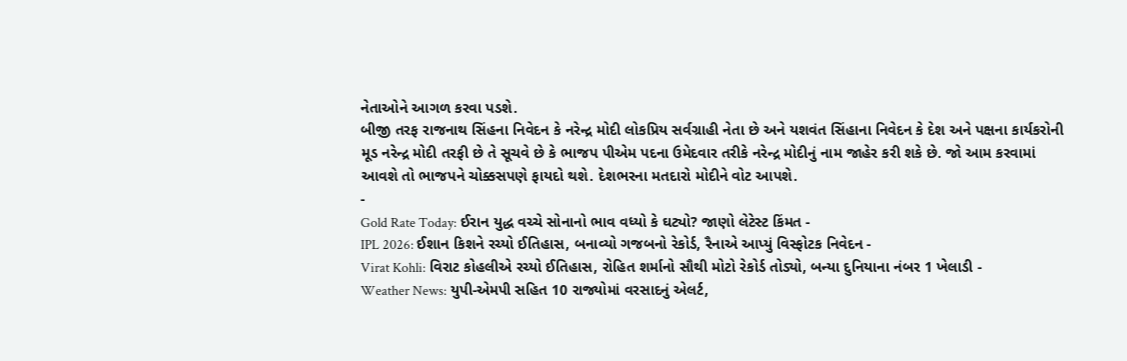નેતાઓને આગળ કરવા પડશે.
બીજી તરફ રાજનાથ સિંહના નિવેદન કે નરેન્દ્ર મોદી લોકપ્રિય સર્વગ્રાહી નેતા છે અને યશવંત સિંહાના નિવેદન કે દેશ અને પક્ષના કાર્યકરોની મૂડ નરેન્દ્ર મોદી તરફી છે તે સૂચવે છે કે ભાજપ પીએમ પદના ઉમેદવાર તરીકે નરેન્દ્ર મોદીનું નામ જાહેર કરી શકે છે. જો આમ કરવામાં આવશે તો ભાજપને ચોક્કસપણે ફાયદો થશે. દેશભરના મતદારો મોદીને વોટ આપશે.
-
Gold Rate Today: ઈરાન યુદ્ધ વચ્ચે સોનાનો ભાવ વધ્યો કે ઘટ્યો? જાણો લેટેસ્ટ કિંમત -
IPL 2026: ઈશાન કિશને રચ્યો ઈતિહાસ, બનાવ્યો ગજબનો રેકોર્ડ, રૈનાએ આપ્યું વિસ્ફોટક નિવેદન -
Virat Kohli: વિરાટ કોહલીએ રચ્યો ઈતિહાસ, રોહિત શર્માનો સૌથી મોટો રેકોર્ડ તોડ્યો, બન્યા દુનિયાના નંબર 1 ખેલાડી -
Weather News: યુપી-એમપી સહિત 10 રાજ્યોમાં વરસાદનું એલર્ટ,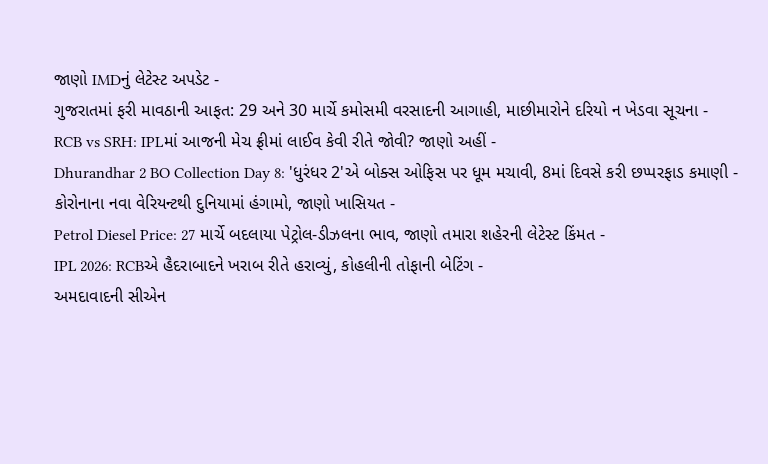જાણો IMDનું લેટેસ્ટ અપડેટ -
ગુજરાતમાં ફરી માવઠાની આફત: 29 અને 30 માર્ચે કમોસમી વરસાદની આગાહી, માછીમારોને દરિયો ન ખેડવા સૂચના -
RCB vs SRH: IPLમાં આજની મેચ ફ્રીમાં લાઈવ કેવી રીતે જોવી? જાણો અહીં -
Dhurandhar 2 BO Collection Day 8: 'ધુરંધર 2'એ બોક્સ ઓફિસ પર ધૂમ મચાવી, 8માં દિવસે કરી છપ્પરફાડ કમાણી -
કોરોનાના નવા વેરિયન્ટથી દુનિયામાં હંગામો, જાણો ખાસિયત -
Petrol Diesel Price: 27 માર્ચે બદલાયા પેટ્રોલ-ડીઝલના ભાવ, જાણો તમારા શહેરની લેટેસ્ટ કિંમત -
IPL 2026: RCBએ હૈદરાબાદને ખરાબ રીતે હરાવ્યું, કોહલીની તોફાની બેટિંગ -
અમદાવાદની સીએન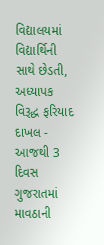વિદ્યાલયમાં વિદ્યાર્થિની સાથે છેડતી, અધ્યાપક વિરૂદ્ધ ફરિયાદ દાખલ -
આજથી 3 દિવસ ગુજરાતમાં માવઠાની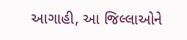આગાહી, આ જિલ્લાઓને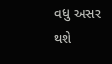વધુ અસર થશે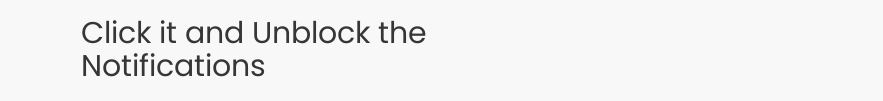Click it and Unblock the Notifications